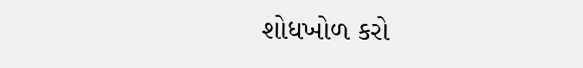શોધખોળ કરો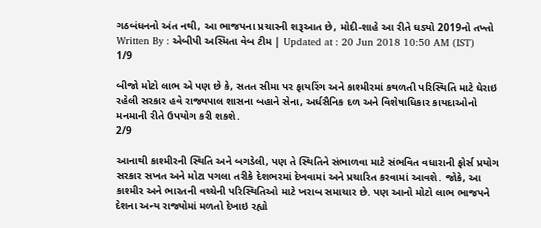ગઠબંધનનો અંત નથી, આ ભાજપના પ્રચારની શરૂઆત છે, મોદી-શાહે આ રીતે ઘડ્યો 2019નો તખ્તો
Written By : એબીપી અસ્મિતા વેબ ટીમ | Updated at : 20 Jun 2018 10:50 AM (IST)
1/9

બીજો મોટો લાભ એ પણ છે કે, સતત સીમા પર ફાયરિંગ અને કાશ્મીરમાં કથળતી પરિસ્થિતિ માટે ઘેરાઇ રહેલી સરકાર હવે રાજ્યપાલ શાસના બહાને સેના, અર્ધસૈનિક દળ અને વિશેષાધિકાર કાયદાઓનો મનમાની રીતે ઉપયોગ કરી શકશે.
2/9

આનાથી કાશ્મીરની સ્થિતિ અને બગડેલી, પણ તે સ્થિતિને સંભાળવા માટે સંભવિત વધારાની ફોર્સ પ્રયોગ સરકાર સખત અને મોટા પગલા તરીકે દેશભરમાં દેખવામાં અને પ્રચારિત કરવામાં આવશે. જોકે, આ કાશ્મીર અને ભારતની વચ્ચેની પરિસ્થિતિઓ માટે ખરાબ સમાચાર છે. પણ આનો મોટો લાભ ભાજપને દેશના અન્ય રાજ્યોમાં મળતો દેખાઇ રહ્યો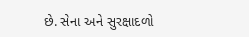છે. સેના અને સુરક્ષાદળો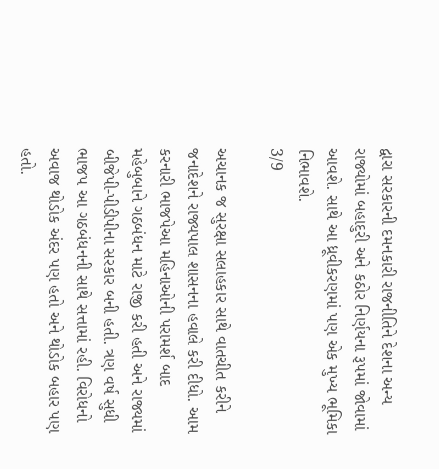દ્વારા સરકારની દમનકારી રાજનીતિને દેશના અન્ય રાજ્યોમાં બહાદુરી અને કઠોર નિર્ણયના રૂપમાં જોવામાં આવશે. સાથે આ ધ્રૂવીકરણમાં પણ એક મુખ્ય ભૂમિકા નિભાવશે.
3/9

અચાનક જ સુરક્ષા સલાહકાર સાથે વાતચીત કરીને જનાદેશને રાજ્યપાલ શાસનના હવાલે કરી દીધો. આમ કરનારી ભાજપેઆ મહિનાઓની પરામર્શ બાદ મહેબુબાને ગઠબંધન માટે રાજી કરી હતી અને રાજ્યમાં બીજેપી-પીડીપીના સરકાર બની હતી. ત્રણ વર્ષ સુધી ભાજપ આ ગઠબંધનની સાથે સત્તામાં રહી. વિરોધનો અવાજ થોડોક અંદર પણ હતો અને થોડોક બહાર પણ હતો.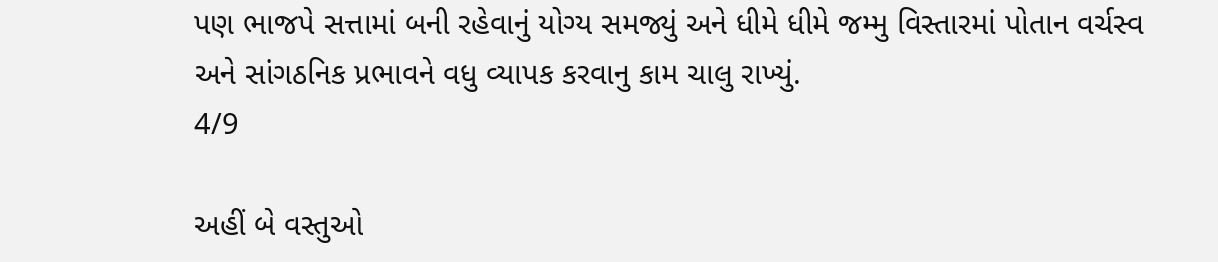પણ ભાજપે સત્તામાં બની રહેવાનું યોગ્ય સમજ્યું અને ધીમે ધીમે જમ્મુ વિસ્તારમાં પોતાન વર્ચસ્વ અને સાંગઠનિક પ્રભાવને વધુ વ્યાપક કરવાનુ કામ ચાલુ રાખ્યું.
4/9

અહીં બે વસ્તુઓ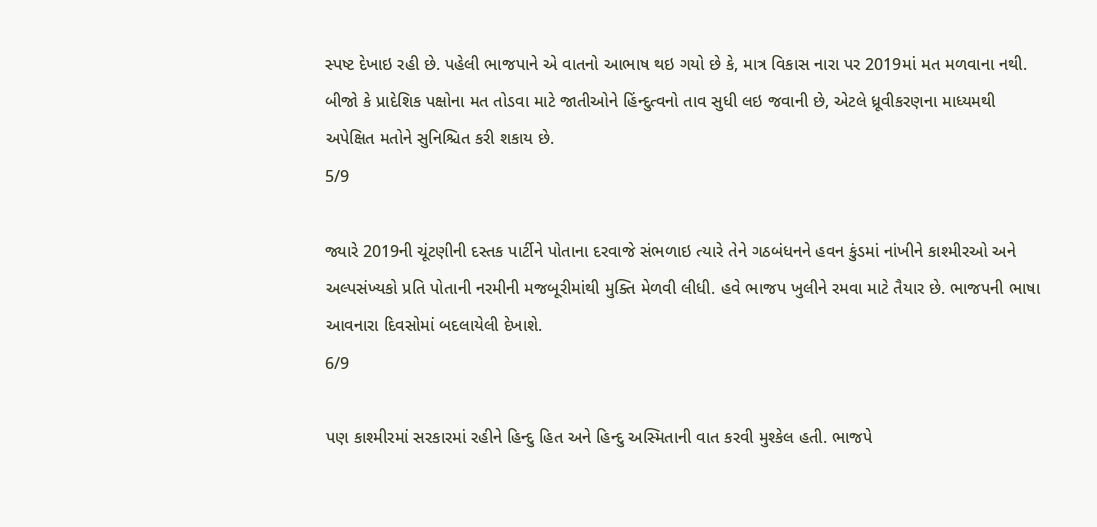સ્પષ્ટ દેખાઇ રહી છે. પહેલી ભાજપાને એ વાતનો આભાષ થઇ ગયો છે કે, માત્ર વિકાસ નારા પર 2019માં મત મળવાના નથી. બીજો કે પ્રાદેશિક પક્ષોના મત તોડવા માટે જાતીઓને હિંન્દુત્વનો તાવ સુધી લઇ જવાની છે, એટલે ધ્રૂવીકરણના માધ્યમથી અપેક્ષિત મતોને સુનિશ્ચિત કરી શકાય છે.
5/9

જ્યારે 2019ની ચૂંટણીની દસ્તક પાર્ટીને પોતાના દરવાજે સંભળાઇ ત્યારે તેને ગઠબંધનને હવન કુંડમાં નાંખીને કાશ્મીરઓ અને અલ્પસંખ્યકો પ્રતિ પોતાની નરમીની મજબૂરીમાંથી મુક્તિ મેળવી લીધી. હવે ભાજપ ખુલીને રમવા માટે તૈયાર છે. ભાજપની ભાષા આવનારા દિવસોમાં બદલાયેલી દેખાશે.
6/9

પણ કાશ્મીરમાં સરકારમાં રહીને હિન્દુ હિત અને હિન્દુ અસ્મિતાની વાત કરવી મુશ્કેલ હતી. ભાજપે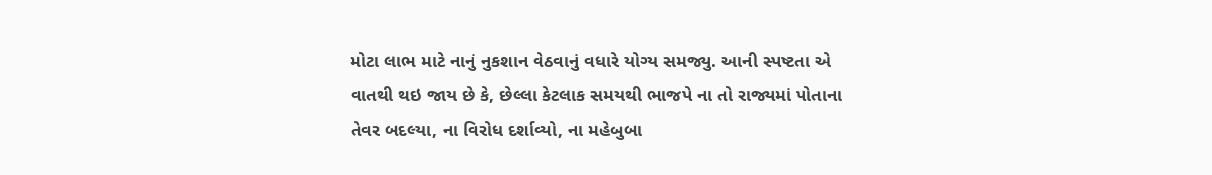મોટા લાભ માટે નાનું નુકશાન વેઠવાનું વધારે યોગ્ય સમજ્યુ. આની સ્પષ્ટતા એ વાતથી થઇ જાય છે કે, છેલ્લા કેટલાક સમયથી ભાજપે ના તો રાજ્યમાં પોતાના તેવર બદલ્યા, ના વિરોધ દર્શાવ્યો, ના મહેબુબા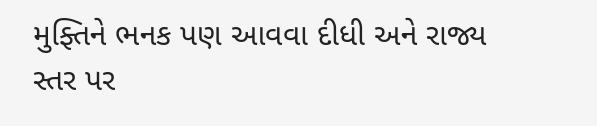મુફ્તિને ભનક પણ આવવા દીધી અને રાજ્ય સ્તર પર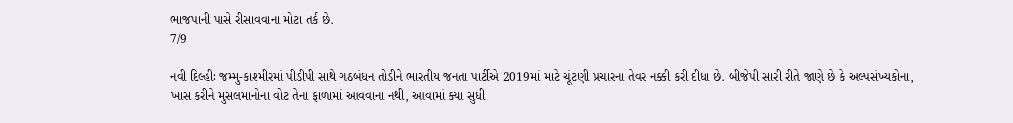ભાજપાની પાસે રીસાવવાના મોટા તર્ક છે.
7/9

નવી દિલ્હીઃ જમ્મુ-કાશ્મીરમાં પીડીપી સાથે ગઠબંધન તોડીને ભારતીય જનતા પાર્ટીએ 2019માં માટે ચૂંટણી પ્રચારના તેવર નક્કી કરી દીધા છે. બીજેપી સારી રીતે જાણે છે કે અલ્પસંખ્યકોના, ખાસ કરીને મુસલમાનોના વોટ તેના ફાળામાં આવવાના નથી, આવામાં ક્યા સુધી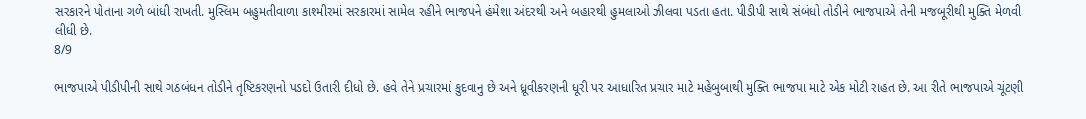સરકારને પોતાના ગળે બાંધી રાખતી. મુસ્લિમ બહુમતીવાળા કાશ્મીરમાં સરકારમાં સામેલ રહીને ભાજપને હંમેશા અંદરથી અને બહારથી હુમલાઓ ઝીલવા પડતા હતા. પીડીપી સાથે સંબંધો તોડીને ભાજપાએ તેની મજબૂરીથી મુક્તિ મેળવી લીધી છે.
8/9

ભાજપાએ પીડીપીની સાથે ગઠબંધન તોડીને તૃષ્ટિકરણનો પડદો ઉતારી દીધો છે. હવે તેને પ્રચારમાં કુદવાનુ છે અને ધ્રૂવીકરણની ધૂરી પર આધારિત પ્રચાર માટે મહેબુબાથી મુક્તિ ભાજપા માટે એક મોટી રાહત છે. આ રીતે ભાજપાએ ચૂંટણી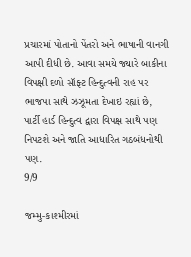પ્રચારમાં પોતાનો પેંતરો અને ભાષાની વાનગી આપી દીધી છે. આવા સમયે જ્યારે બાકીના વિપક્ષી દળો સૉફ્ટ હિન્દુત્વની રાહ પર ભાજપા સાથે ઝઝૂમતા દેખાઇ રહ્યાં છે, પાર્ટી હાર્ડ હિન્દુત્વ દ્વારા વિપક્ષ સાથે પણ નિપટશે અને જાતિ આધારિત ગઠબંધનોથી પણ.
9/9

જમ્મુ-કાશ્મીરમાં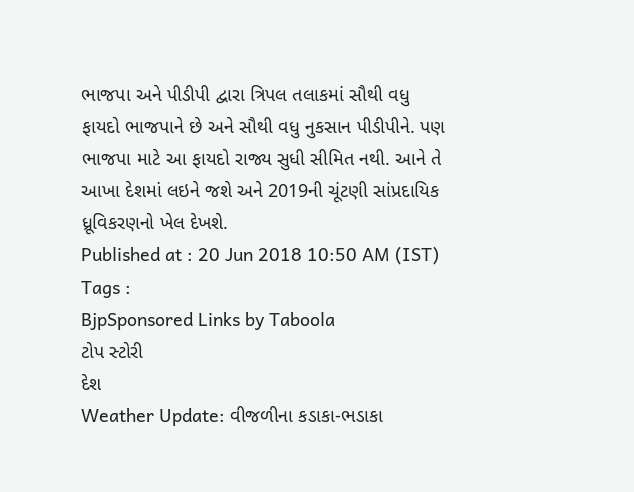ભાજપા અને પીડીપી દ્વારા ત્રિપલ તલાકમાં સૌથી વધુ ફાયદો ભાજપાને છે અને સૌથી વધુ નુકસાન પીડીપીને. પણ ભાજપા માટે આ ફાયદો રાજ્ય સુધી સીમિત નથી. આને તે આખા દેશમાં લઇને જશે અને 2019ની ચૂંટણી સાંપ્રદાયિક ધ્રૂવિકરણનો ખેલ દેખશે.
Published at : 20 Jun 2018 10:50 AM (IST)
Tags :
BjpSponsored Links by Taboola
ટોપ સ્ટોરી
દેશ
Weather Update: વીજળીના કડાકા-ભડાકા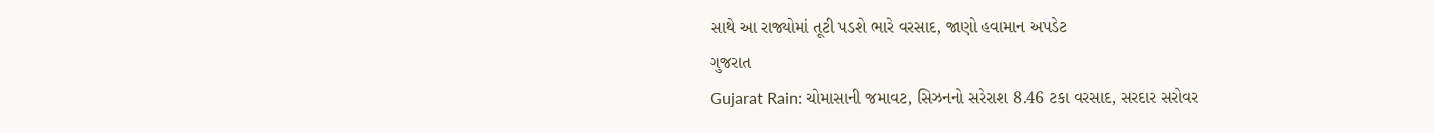સાથે આ રાજ્યોમાં તૂટી પડશે ભારે વરસાદ, જાણો હવામાન અપડેટ
ગુજરાત
Gujarat Rain: ચોમાસાની જમાવટ, સિઝનનો સરેરાશ 8.46 ટકા વરસાદ, સરદાર સરોવર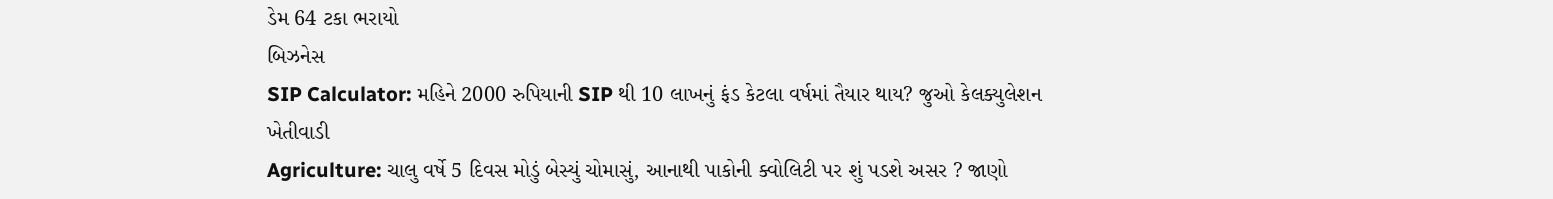ડેમ 64 ટકા ભરાયો
બિઝનેસ
SIP Calculator: મહિને 2000 રુપિયાની SIP થી 10 લાખનું ફંડ કેટલા વર્ષમાં તૈયાર થાય? જુઓ કેલક્યુલેશન
ખેતીવાડી
Agriculture: ચાલુ વર્ષે 5 દિવસ મોડું બેસ્યું ચોમાસું, આનાથી પાકોની ક્વોલિટી પર શું પડશે અસર ? જાણો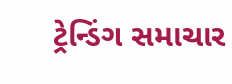ટ્રેન્ડિંગ સમાચાર